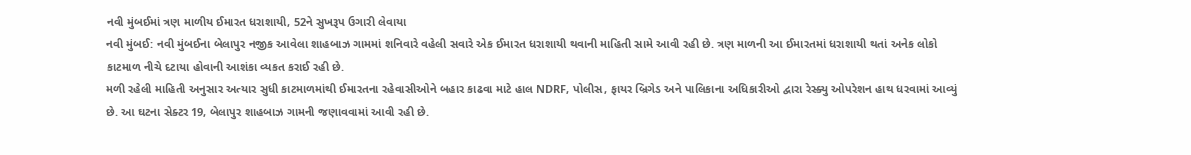નવી મુંબઈમાં ત્રણ માળીય ઈમારત ધરાશાયી, 52ને સુખરૂપ ઉગારી લેવાયા
નવી મુંબઈ: નવી મુંબઈના બેલાપુર નજીક આવેલા શાહબાઝ ગામમાં શનિવારે વહેલી સવારે એક ઈમારત ધરાશાયી થવાની માહિતી સામે આવી રહી છે. ત્રણ માળની આ ઈમારતમાં ધરાશાયી થતાં અનેક લોકો કાટમાળ નીચે દટાયા હોવાની આશંકા વ્યકત કરાઈ રહી છે.
મળી રહેલી માહિતી અનુસાર અત્યાર સુધી કાટમાળમાંથી ઈમારતના રહેવાસીઓને બહાર કાઢવા માટે હાલ NDRF, પોલીસ, ફાયર બ્રિગેડ અને પાલિકાના અધિકારીઓ દ્વારા રેસ્ક્યુ ઓપરેશન હાથ ધરવામાં આવ્યું છે. આ ઘટના સેક્ટર 19, બેલાપુર શાહબાઝ ગામની જણાવવામાં આવી રહી છે.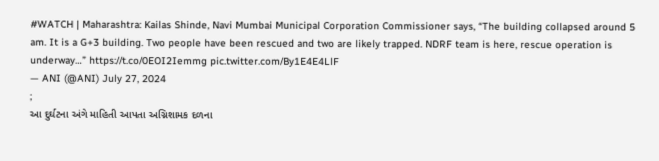#WATCH | Maharashtra: Kailas Shinde, Navi Mumbai Municipal Corporation Commissioner says, “The building collapsed around 5 am. It is a G+3 building. Two people have been rescued and two are likely trapped. NDRF team is here, rescue operation is underway…” https://t.co/0EOI2Iemmg pic.twitter.com/By1E4E4LlF
— ANI (@ANI) July 27, 2024
;
આ દુર્ઘટના અંગે માહિતી આપતા અગ્નિશામક દળના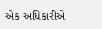એક અધિકારીએ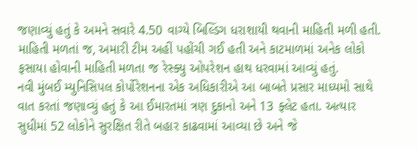જણાવ્યું હતું કે અમને સવારે 4.50 વાગ્યે બિલ્ડિંગ ધરાશાયી થવાની માહિતી મળી હતી. માહિતી મળતાં જ, અમારી ટીમ અહીં પહોંચી ગઈ હતી અને કાટમાળમાં અનેક લોકો ફસાયા હોવાની માહિતી મળતા જ રેસ્ક્યુ ઓપરેશન હાથ ધરવામાં આવ્યું હતું.
નવી મુંબઈ મ્યુનિસિપલ કોર્પોરેશનના એક અધિકારીએ આ બાબતે પ્રસાર માધ્યમો સાથે વાત કરતાં જણાવ્યું હતું કે આ ઈમારતમાં ત્રણ દુકાનો અને 13 ફ્લેટ હતા. અત્યાર સુધીમાં 52 લોકોને સુરક્ષિત રીતે બહાર કાઢવામાં આવ્યા છે અને જે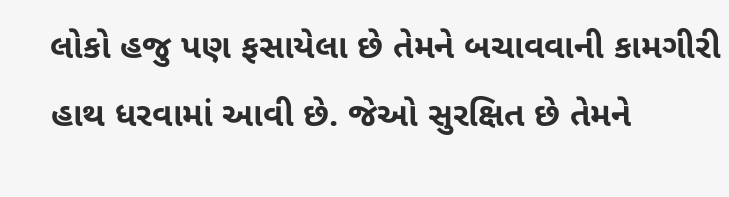લોકો હજુ પણ ફસાયેલા છે તેમને બચાવવાની કામગીરી હાથ ધરવામાં આવી છે. જેઓ સુરક્ષિત છે તેમને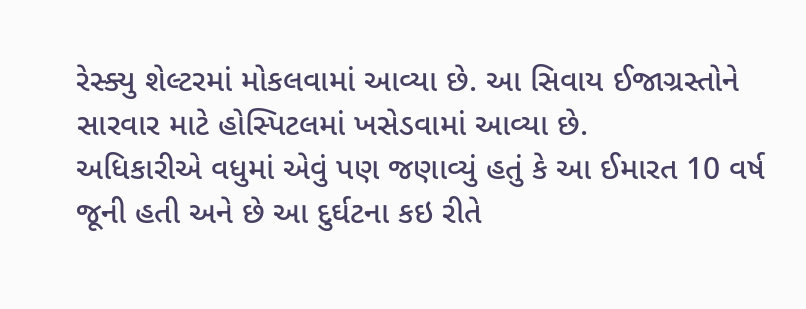રેસ્ક્યુ શેલ્ટરમાં મોકલવામાં આવ્યા છે. આ સિવાય ઈજાગ્રસ્તોને સારવાર માટે હોસ્પિટલમાં ખસેડવામાં આવ્યા છે.
અધિકારીએ વધુમાં એવું પણ જણાવ્યું હતું કે આ ઈમારત 10 વર્ષ જૂની હતી અને છે આ દુર્ઘટના કઇ રીતે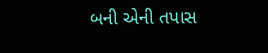બની એની તપાસ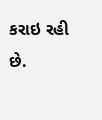કરાઇ રહી છે.